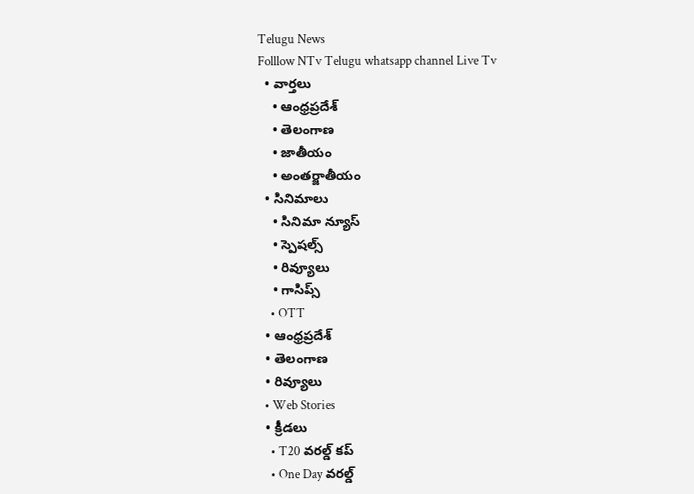Telugu News
Folllow NTv Telugu whatsapp channel Live Tv
  • వార్తలు
    • ఆంధ్రప్రదేశ్
    • తెలంగాణ
    • జాతీయం
    • అంతర్జాతీయం
  • సినిమాలు
    • సినిమా న్యూస్
    • స్పెషల్స్
    • రివ్యూలు
    • గాసిప్స్
    • OTT
  • ఆంధ్రప్రదేశ్
  • తెలంగాణ
  • రివ్యూలు
  • Web Stories
  • క్రీడలు
    • T20 వరల్డ్ కప్
    • One Day వరల్డ్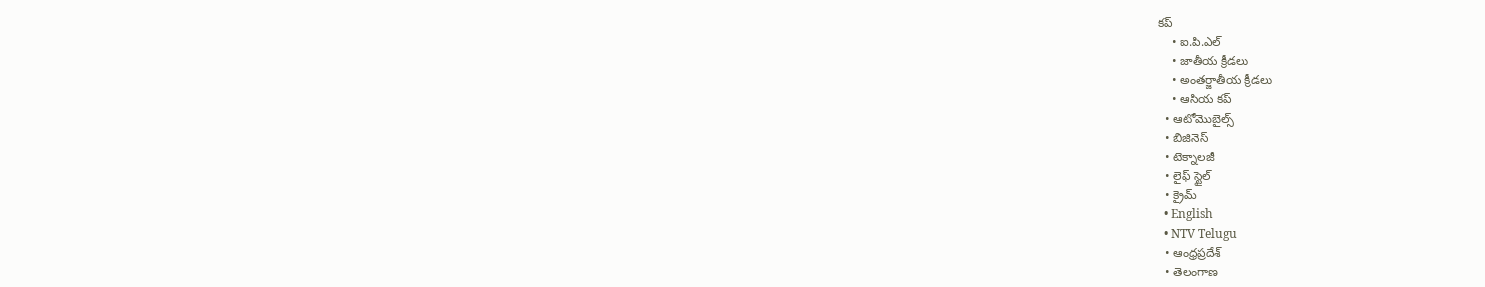కప్
    • ఐ.పి.ఎల్
    • జాతీయ క్రీడలు
    • అంతర్జాతీయ క్రీడలు
    • ఆసియ కప్
  • ఆటోమొబైల్స్
  • బిజినెస్‌
  • టెక్నాలజీ
  • లైఫ్ స్టైల్
  • క్రైమ్
  • English
  • NTV Telugu
  • ఆంధ్రప్రదేశ్
  • తెలంగాణ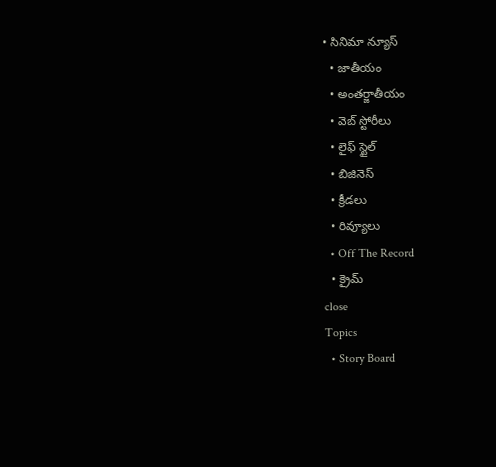• సినిమా న్యూస్
  • జాతీయం
  • అంతర్జాతీయం
  • వెబ్ స్టోరీలు
  • లైఫ్ స్టైల్
  • బిజినెస్‌
  • క్రీడలు
  • రివ్యూలు
  • Off The Record
  • క్రైమ్
close
Topics
  • Story Board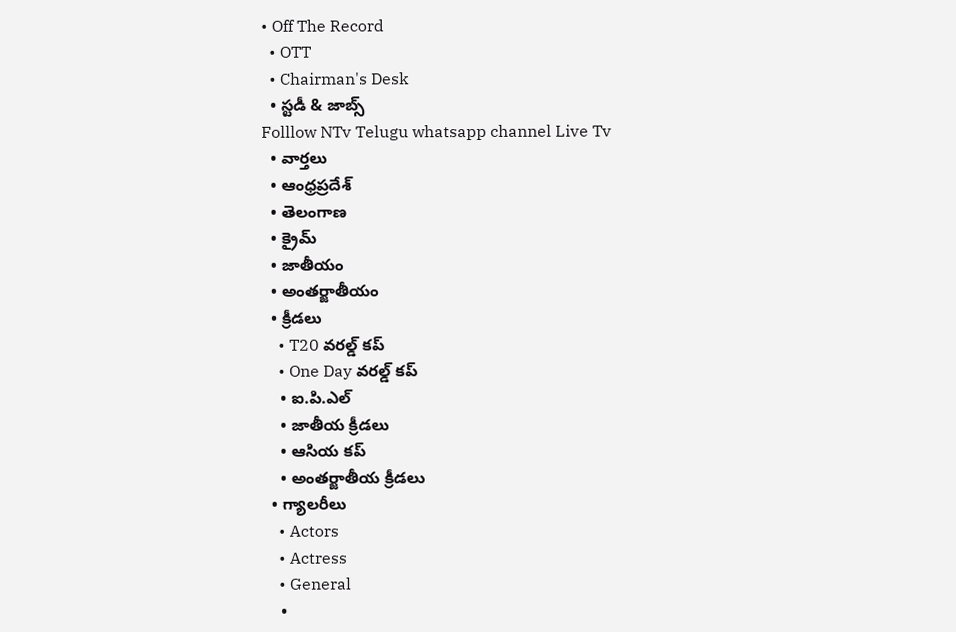• Off The Record
  • OTT
  • Chairman's Desk
  • స్టడీ & జాబ్స్
Folllow NTv Telugu whatsapp channel Live Tv
  • వార్తలు
  • ఆంధ్రప్రదేశ్
  • తెలంగాణ
  • క్రైమ్
  • జాతీయం
  • అంతర్జాతీయం
  • క్రీడలు
    • T20 వరల్డ్ కప్
    • One Day వరల్డ్ కప్
    • ఐ.పి.ఎల్
    • జాతీయ క్రీడలు
    • ఆసియ కప్
    • అంతర్జాతీయ క్రీడలు
  • గ్యాలరీలు
    • Actors
    • Actress
    • General
    •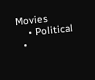Movies
    • Political
  •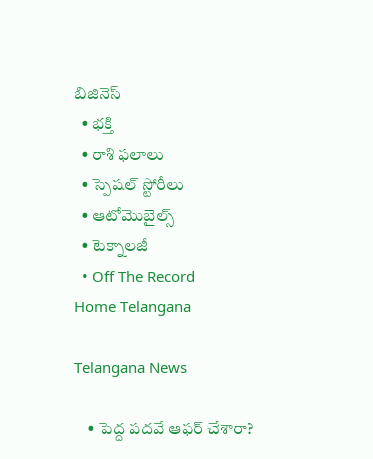బిజినెస్‌
  • భక్తి
  • రాశి ఫలాలు
  • స్పెషల్‌ స్టోరీలు
  • ఆటోమొబైల్స్
  • టెక్నాలజీ
  • Off The Record
Home Telangana

Telangana News

    • పెద్ద పదవే ఆఫర్ చేశారా?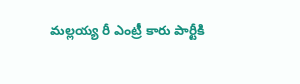మల్లయ్య రీ ఎంట్రీ కారు పార్టీకి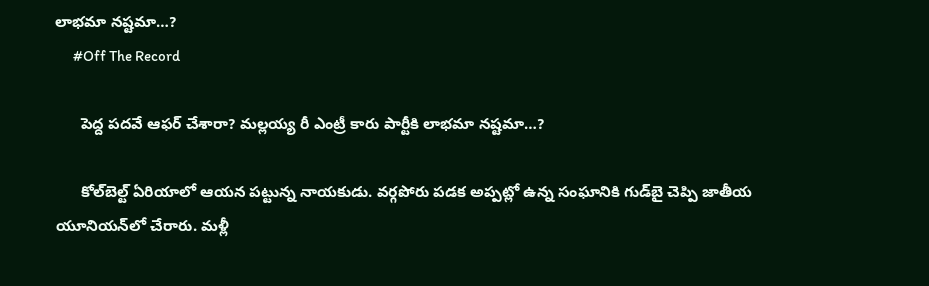లాభమా నష్టమా…?
      #Off The Record

      పెద్ద పదవే ఆఫర్ చేశారా? మల్లయ్య రీ ఎంట్రీ కారు పార్టీకి లాభమా నష్టమా…?

      కోల్‌బెల్ట్‌ ఏరియాలో ఆయన పట్టున్న నాయకుడు. వర్గపోరు పడక అప్పట్లో ఉన్న సంఘానికి గుడ్‌బై చెప్పి జాతీయ యూనియన్‌లో చేరారు. మళ్లీ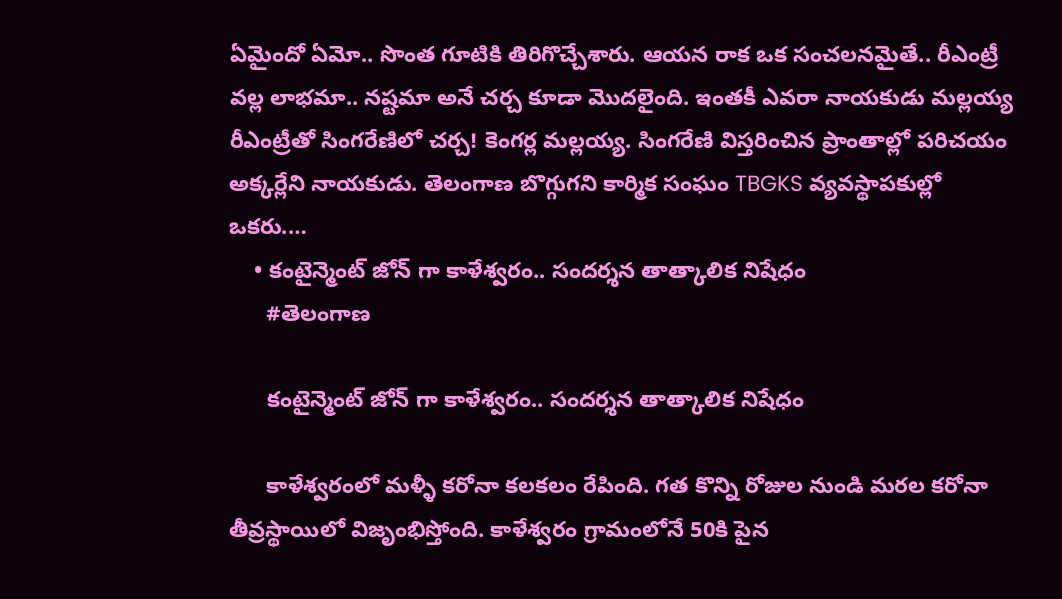ఏమైందో ఏమో.. సొంత గూటికి తిరిగొచ్చేశారు. ఆయన రాక ఒక సంచలనమైతే.. రీఎంట్రీ వల్ల లాభమా.. నష్టమా అనే చర్చ కూడా మొదలైంది. ఇంతకీ ఎవరా నాయకుడు మల్లయ్య రీఎంట్రీతో సింగరేణిలో చర్చ! కెంగర్ల మల్లయ్య. సింగరేణి విస్తరించిన ప్రాంతాల్లో పరిచయం అక్కర్లేని నాయకుడు. తెలంగాణ బొగ్గుగని కార్మిక సంఘం TBGKS వ్యవస్థాపకుల్లో ఒకరు.…
    • కంటైన్మెంట్ జోన్ గా కాళేశ్వరం.. సందర్శన తాత్కాలిక నిషేధం
      #తెలంగాణ

      కంటైన్మెంట్ జోన్ గా కాళేశ్వరం.. సందర్శన తాత్కాలిక నిషేధం

      కాళేశ్వరంలో మళ్ళీ కరోనా కలకలం రేపింది. గత కొన్ని రోజుల నుండి మరల కరోనా తీవ్రస్థాయిలో విజృంభిస్తోంది. కాళేశ్వరం గ్రామంలోనే 50కి పైన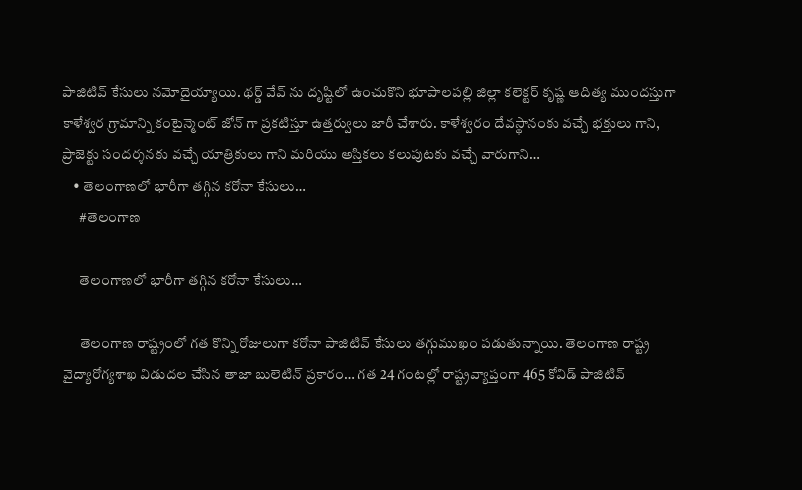పాజిటివ్ కేసులు నమోదైయ్యాయి. థర్డ్ వేవ్ ను దృష్టిలో ఉంచుకొని భూపాలపల్లి జిల్లా కలెక్టర్ కృష్ణ ఆదిత్య ముందస్తుగా కాళేశ్వర గ్రామాన్ని కంటైన్మెంట్ జోన్ గా ప్రకటిస్తూ ఉత్తర్వులు జారీ చేశారు. కాళేశ్వరం దేవస్థానంకు వచ్చే భక్తులు గాని, ప్రాజెక్టు సందర్శనకు వచ్చే యాత్రికులు గాని మరియు అస్తికలు కలుపుటకు వచ్చే వారుగాని…
    • తెలంగాణలో భారీగా తగ్గిన కరోనా కేసులు…
      #తెలంగాణ

      తెలంగాణలో భారీగా తగ్గిన కరోనా కేసులు…

      తెలంగాణ రాష్ట్రంలో గత కొన్ని రోజులుగా కరోనా పాజిటివ్ కేసులు తగ్గుముఖం పడుతున్నాయి. తెలంగాణ రాష్ట్ర వైద్యారోగ్యశాఖ విడుదల చేసిన తాజా బులెటిన్‌ ప్రకారం… గత 24 గంటల్లో రాష్ట్రవ్యాప్తంగా 465 కోవిడ్‌ పాజిటివ్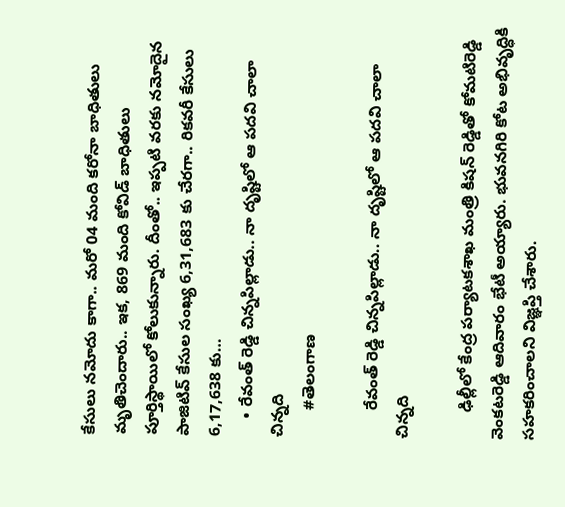కేసులు నమోదు కాగా.. మరో 04 మంది కరోనా బాధితులు మృతిచెందారు.. ఇక, 869 మంది కోవిడ్‌ బాధితులు పూర్తిస్థాయిలో కోలుకున్నారు. దీంతో.. ఇప్పటి వరకు నమోదైన పాజిటివ్‌ కేసుల సంఖ్య 6,31,683 కు చేరగా.. రికవరీ కేసులు 6,17,638 కు…
    • రేవంత్ రెడ్డి చిన్నపిల్లాడు.. నా దృష్టిలో ఆ పదవి చాలా చిన్నది
      #తెలంగాణ

      రేవంత్ రెడ్డి చిన్నపిల్లాడు.. నా దృష్టిలో ఆ పదవి చాలా చిన్నది

      ఢిల్లీలో కేంద్ర పర్యాటకశాఖ మంత్రి కిషన్ రెడ్డితో కోమటిరెడ్డి వెంకటరెడ్డి ఆదివారం భేటీ అయ్యారు. భువనగిరి కోట అభివృద్ధికి సహకరించాలని విజ్ఞప్తి చేశారు.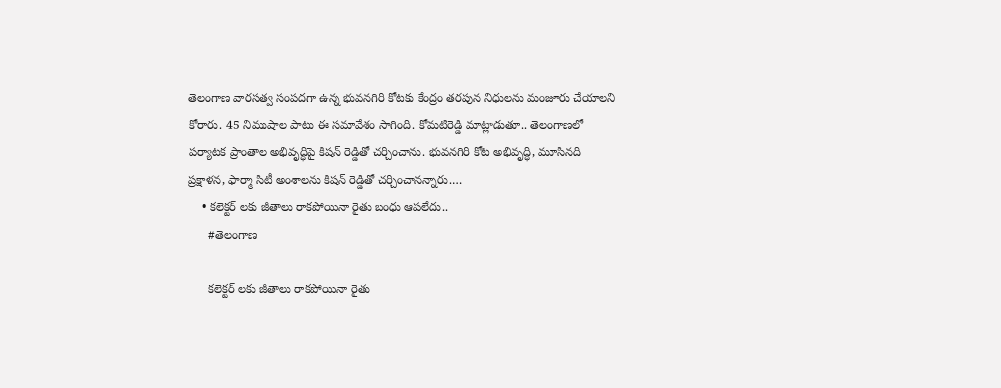తెలంగాణ వారసత్వ సంపదగా ఉన్న భువనగిరి కోటకు కేంద్రం తరపున నిధులను మంజూరు చేయాలని కోరారు. 45 నిముషాల పాటు ఈ సమావేశం సాగింది. కోమటిరెడ్డి మాట్లాడుతూ.. తెలంగాణలో పర్యాటక ప్రాంతాల అభివృద్ధిపై కిషన్ రెడ్డితో చర్చించాను. భువనగిరి కోట అభివృద్ధి, మూసినది ప్రక్షాళన, ఫార్మా సిటీ అంశాలను కిషన్ రెడ్డితో చర్చించానన్నారు.…
    • కలెక్టర్ లకు జీతాలు రాకపోయినా రైతు బంధు ఆపలేదు..
      #తెలంగాణ

      కలెక్టర్ లకు జీతాలు రాకపోయినా రైతు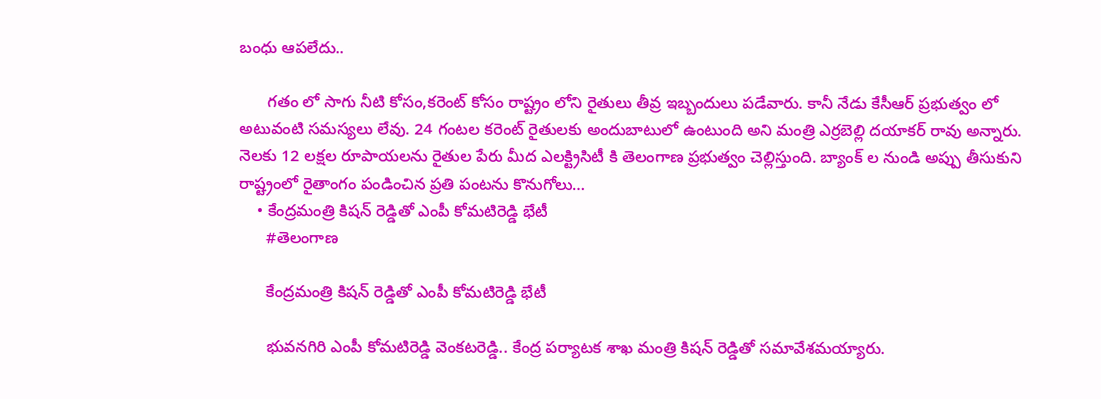బంధు ఆపలేదు..

      గతం లో సాగు నీటి కోసం,కరెంట్ కోసం రాష్ట్రం లోని రైతులు తీవ్ర ఇబ్బందులు పడేవారు. కానీ నేడు కేసీఆర్ ప్రభుత్వం లో అటువంటి సమస్యలు లేవు. 24 గంటల కరెంట్ రైతులకు అందుబాటులో ఉంటుంది అని మంత్రి ఎర్రబెల్లి దయాకర్ రావు అన్నారు. నెలకు 12 లక్షల రూపాయలను రైతుల పేరు మీద ఎలక్ట్రిసిటీ కి తెలంగాణ ప్రభుత్వం చెల్లిస్తుంది. బ్యాంక్ ల నుండి అప్పు తీసుకుని రాష్ట్రంలో రైతాంగం పండించిన ప్రతి పంటను కొనుగోలు…
    • కేంద్రమంత్రి కిషన్ రెడ్డితో ఎంపీ కోమటిరెడ్డి భేటీ
      #తెలంగాణ

      కేంద్రమంత్రి కిషన్ రెడ్డితో ఎంపీ కోమటిరెడ్డి భేటీ

      భువనగిరి ఎంపీ కోమటిరెడ్డి వెంకటరెడ్డి.. కేంద్ర పర్యాటక శాఖ మంత్రి కిషన్ రెడ్డితో సమావేశమయ్యారు.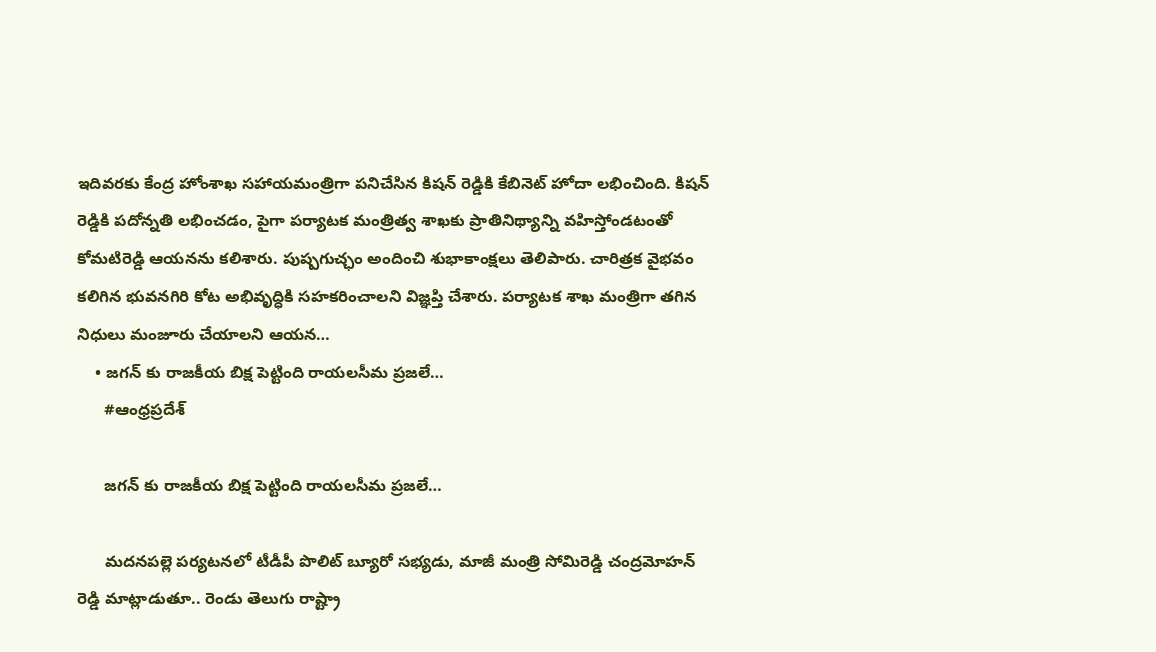ఇదివరకు కేంద్ర హోంశాఖ సహాయమంత్రిగా పనిచేసిన కిషన్ రెడ్డికి కేబినెట్ హోదా లభించింది. కిషన్ రెడ్డికి పదోన్నతి లభించడం, పైగా పర్యాటక మంత్రిత్వ శాఖకు ప్రాతినిథ్యాన్ని వహిస్తోండటంతో కోమటిరెడ్డి ఆయనను కలిశారు. పుష్పగుచ్ఛం అందించి శుభాకాంక్షలు తెలిపారు. చారిత్రక వైభవం కలిగిన భువనగిరి కోట అభివృద్ధికి సహకరించాలని విజ్ఞప్తి చేశారు. పర్యాటక శాఖ మంత్రిగా తగిన నిధులు మంజూరు చేయాలని ఆయన…
    • జగన్ కు రాజకీయ బిక్ష పెట్టింది రాయలసీమ ప్రజలే…
      #ఆంధ్రప్రదేశ్

      జగన్ కు రాజకీయ బిక్ష పెట్టింది రాయలసీమ ప్రజలే…

      మదనపల్లె పర్యటనలో టీడీపీ పొలిట్ బ్యూరో సభ్యడు, మాజీ మంత్రి సోమిరెడ్డి చంద్రమోహన్ రెడ్డి మాట్లాడుతూ.. రెండు తెలుగు రాష్ట్రా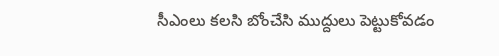సీఎంలు కలసి బోంచేసి ముద్దులు పెట్టుకోవడం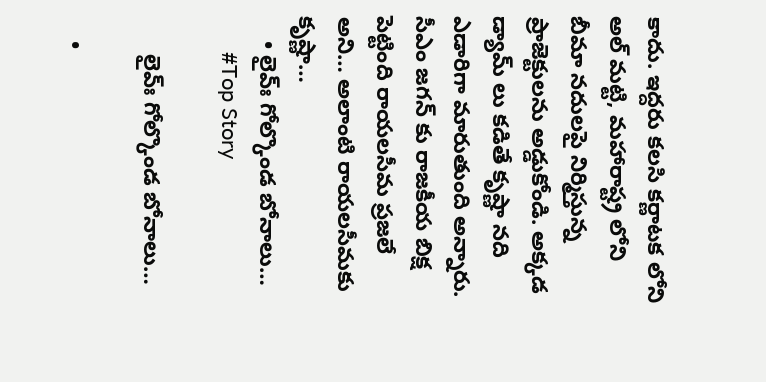కాదు. ఇద్దరు కలసి కర్ణాటక లోని అల్ మట్టి, మహారాష్ట్ర లోని బీమా నదులపై నిర్మిస్తున్న ప్రాజెక్టులను అడ్డుకోండి. అక్కడ డ్యామ్ లు కడితే కృష్ణా నది ఎడారిగా మారుతుంది అన్నారు. సీఎం జగన్ కు రాజకీయ బిక్ష పెట్టింది రాయలసీమ ప్రజలే అని… అలాంటి రాయలసీమకు కృష్ణా…
    • లైవ్ః గోల్కొండ బోనాలు…
      #Top Story

      లైవ్ః గోల్కొండ బోనాలు…

    •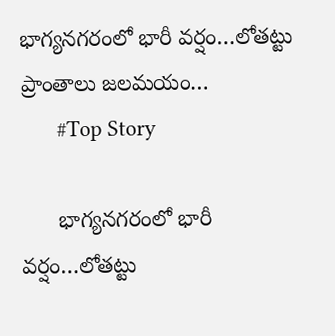భాగ్య‌న‌గరంలో భారీ వ‌ర్షం…లోత‌ట్టు ప్రాంతాలు జ‌ల‌మ‌యం…
      #Top Story

      భాగ్య‌న‌గరంలో భారీ వ‌ర్షం…లోత‌ట్టు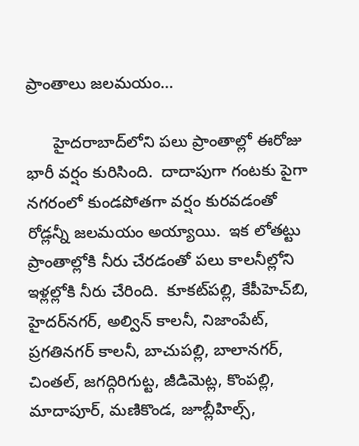ప్రాంతాలు జ‌ల‌మ‌యం…

      హైద‌రాబాద్‌లోని ప‌లు ప్రాంతాల్లో ఈరోజు భారీ వ‌ర్షం కురిసింది.  దాదాపుగా గంట‌కు పైగా న‌గ‌రంలో కుండ‌పోత‌గా వ‌ర్షం కుర‌వ‌డంతో రోడ్ల‌న్నీ జ‌ల‌మ‌యం అయ్యాయి.  ఇక లోత‌ట్టు ప్రాంతాల్లోకి నీరు చేర‌డంతో ప‌లు కాలనీల్లోని ఇళ్ల‌ల్లోకి నీరు చేరింది.  కూక‌ట్‌ప‌ల్లి, కేపీహెచ్‌బి, హైద‌ర్‌న‌గ‌ర్‌, అల్విన్ కాల‌నీ, నిజాంపేట్‌, ప్ర‌గ‌తిన‌గ‌ర్ కాల‌నీ, బాచుప‌ల్లి, బాలాన‌గ‌ర్‌, చింత‌ల్, జ‌గ‌ద్గిరిగుట్ట‌, జీడిమెట్ల‌, కొంప‌ల్లి, మాదాపూర్‌, మ‌ణికొండ‌, జూబ్లీహిల్స్‌,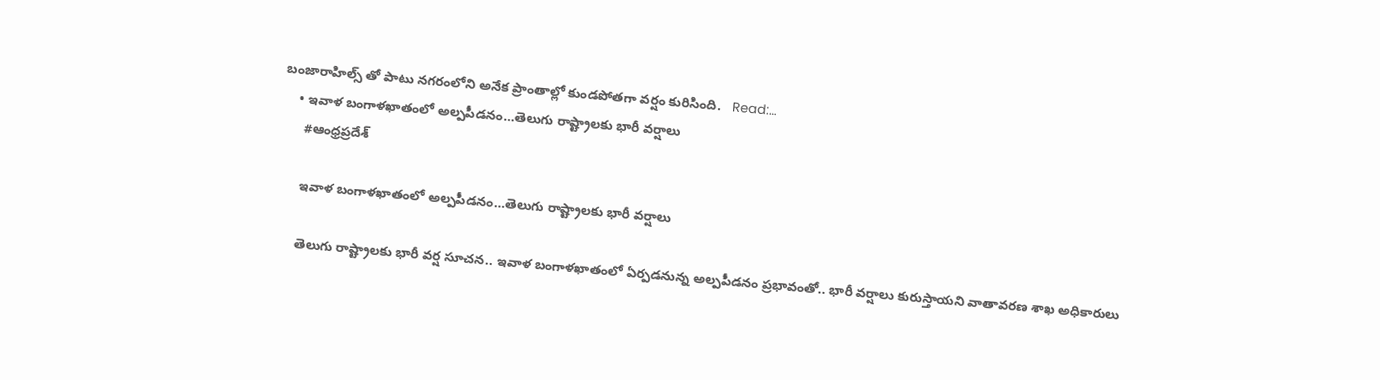బంజారాహిల్స్ తో పాటు న‌గ‌రంలోని అనేక ప్రాంతాల్లో కుండ‌పోత‌గా వ‌ర్షం కురిసింది.   Read:…
    • ఇవాళ బంగాళఖాతంలో అల్పపీడనం…తెలుగు రాష్ట్రాలకు భారీ వర్షాలు
      #ఆంధ్రప్రదేశ్

      ఇవాళ బంగాళఖాతంలో అల్పపీడనం…తెలుగు రాష్ట్రాలకు భారీ వర్షాలు

      తెలుగు రాష్ట్రాలకు భారీ వర్ష సూచన.. ఇవాళ బంగాళఖాతంలో ఏర్పడనున్న అల్పపీడనం ప్రభావంతో.. భారీ వర్షాలు కురుస్తాయని వాతావరణ శాఖ అధికారులు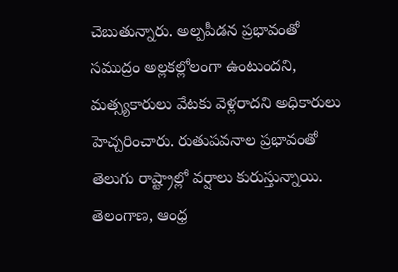చెబుతున్నారు. అల్పపీడన ప్రభావంతో సముద్రం అల్లకల్లోలంగా ఉంటుందని, మత్స్యకారులు వేటకు వెళ్లరాదని అధికారులు హెచ్చరించారు. రుతుపవనాల ప్రభావంతో తెలుగు రాష్ట్రాల్లో వర్షాలు కురుస్తున్నాయి. తెలంగాణ, ఆంధ్ర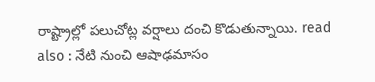రాష్ట్రాల్లో పలుచోట్ల వర్షాలు దంచి కొడుతున్నాయి. read also : నేటి నుంచి ఆషాఢమాసం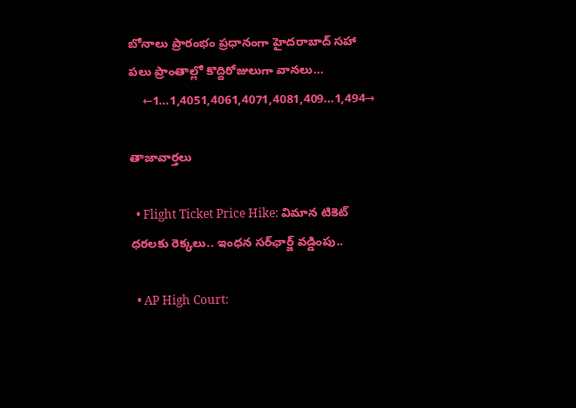బోనాలు ప్రారంభం ప్రధానంగా హైదరాబాద్ సహా పలు ప్రాంతాల్లో కొద్దిరోజులుగా వానలు…
    ←1…1,4051,4061,4071,4081,409…1,494→

తాజావార్తలు

  • Flight Ticket Price Hike: విమాన టికెట్ ధరలకు రెక్కలు.. ఇంధన సర్‌ఛార్జ్‌ వడ్డింపు..

  • AP High Court: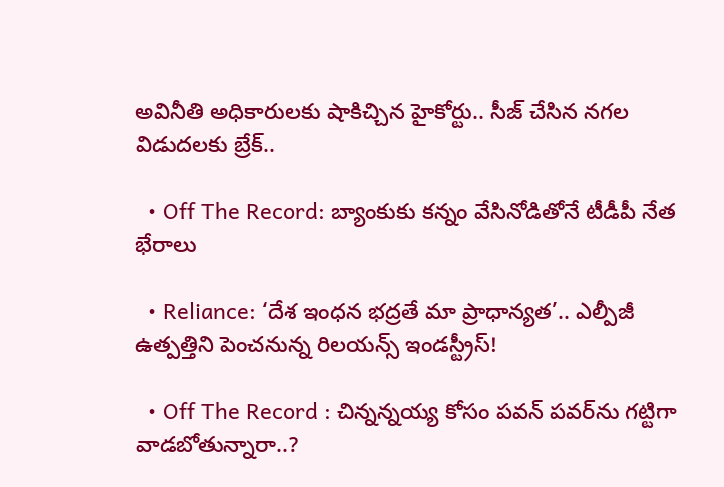అవినీతి అధికారులకు షాకిచ్చిన హైకోర్టు.. సీజ్‌ చేసిన నగల విడుదలకు బ్రేక్..

  • Off The Record: బ్యాంకుకు కన్నం వేసినోడితోనే టీడీపీ నేత భేరాలు

  • Reliance: ‘దేశ ఇంధన భద్రతే మా ప్రాధాన్యత’.. ఎల్పీజీ ఉత్పత్తిని పెంచనున్న రిలయన్స్ ఇండస్ట్రీస్!

  • Off The Record : చిన్నన్నయ్య కోసం పవన్ పవర్‌ను గట్టిగా వాడబోతున్నారా..?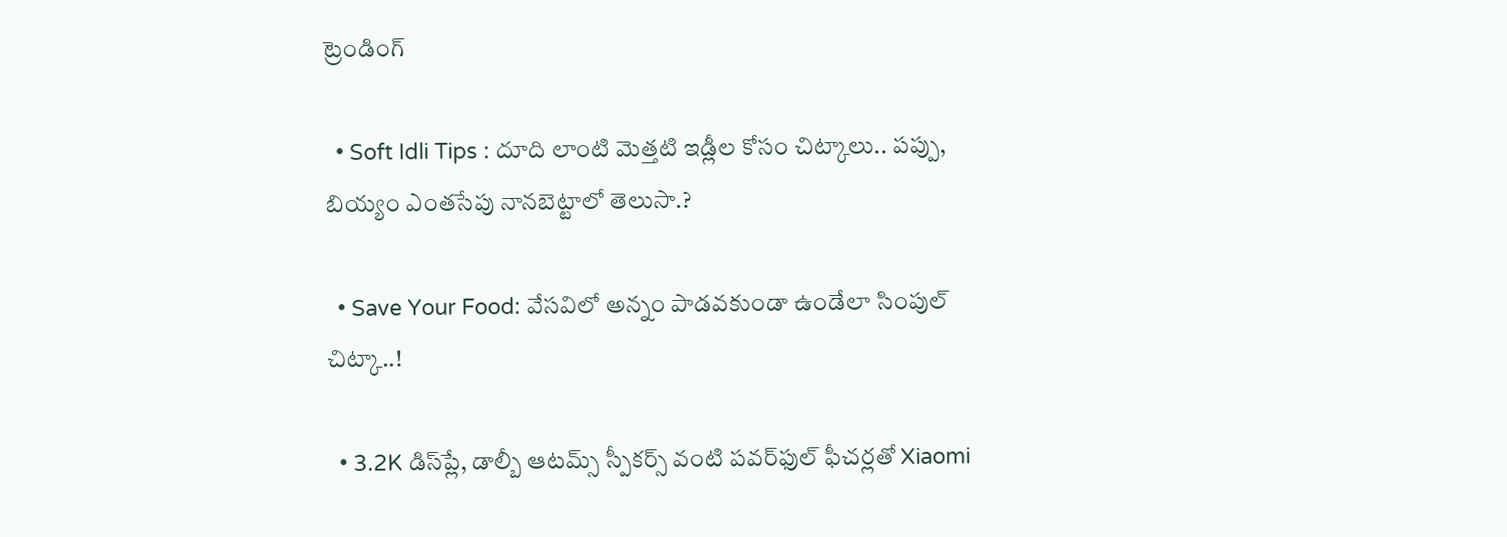ట్రెండింగ్‌

  • Soft Idli Tips : దూది లాంటి మెత్తటి ఇడ్లీల కోసం చిట్కాలు.. పప్పు, బియ్యం ఎంతసేపు నానబెట్టాలో తెలుసా.?

  • Save Your Food: వేసవిలో అన్నం పాడవకుండా ఉండేలా సింపుల్‌ చిట్కా..!

  • 3.2K డిస్‌ప్లే, డాల్బీ ఆటమ్స్ స్పీకర్స్ వంటి పవర్‌ఫుల్ ఫీచర్లతో Xiaomi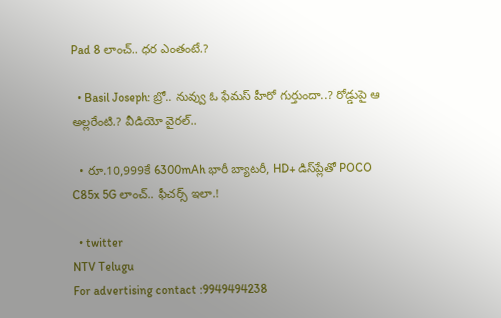Pad 8 లాంచ్.. ధర ఎంతంటే.?

  • Basil Joseph: బ్రో.. నువ్వు ఓ ఫేమస్ హీరో గుర్తుందా..? రోడ్డుపై ఆ అల్లరేంటి.? వీడియో వైరల్..

  • రూ.10,999కే 6300mAh భారీ బ్యాటరీ, HD+ డిస్‌ప్లేతో POCO C85x 5G లాంచ్.. ఫీచర్స్ ఇలా.!

  • twitter
NTV Telugu
For advertising contact :9949494238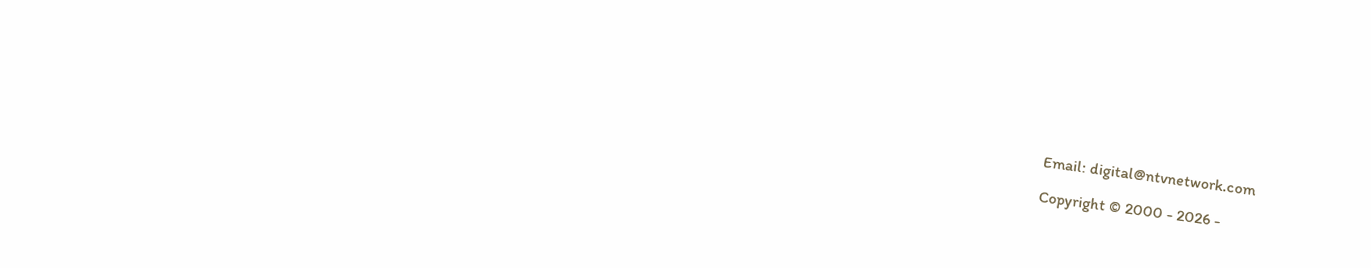Email: digital@ntvnetwork.com

Copyright © 2000 - 2026 -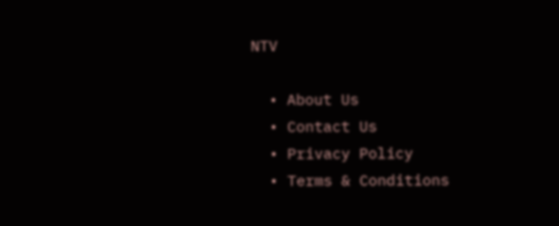NTV

  • About Us
  • Contact Us
  • Privacy Policy
  • Terms & Conditions